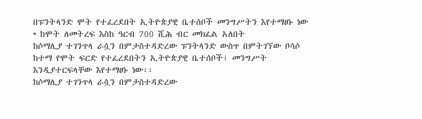በፑንትላንድ ሞት የተፈረደበት ኢትዮጵያዊ ቤተሰቦች መንግሥትን እየተማፀኑ ነው
• ከሞት ለመትረፍ እስከ ዓርብ 700 ሺሕ ብር መክፈል አለበት
ከሶማሊያ ተገንጥላ ራሷን በምታስተዳድረው ፑንትላንድ ውስጥ በምትገኘው ቦሳሶ ከተማ የሞት ፍርድ የተፈረደበትን ኢትዮጵያዊ ቤተሰቦች፣ መንግሥት እንዲያተርፍላቸው እየተማፀኑ ነው፡፡
ከሶማሊያ ተገንጥላ ራሷን በምታስተዳድረው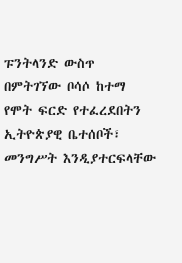ፑንትላንድ ውስጥ በምትገኘው ቦሳሶ ከተማ የሞት ፍርድ የተፈረደበትን ኢትዮጵያዊ ቤተሰቦች፣ መንግሥት እንዲያተርፍላቸው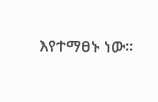እየተማፀኑ ነው፡፡